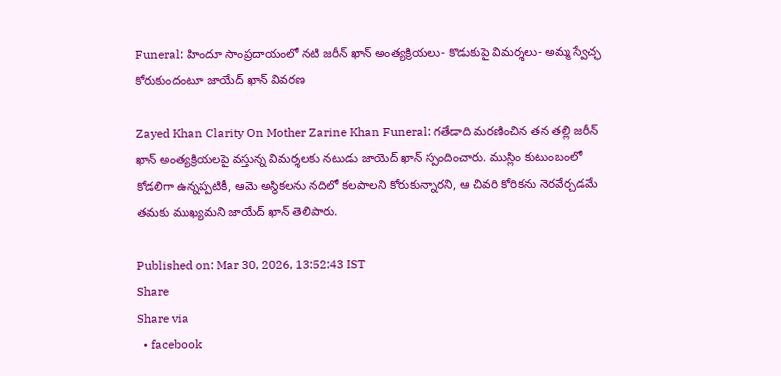Funeral: హిందూ సాంప్రదాయంలో నటి జరీన్ ఖాన్ అంత్యక్రియలు- కొడుకుపై విమర్శలు- అమ్మ స్వేచ్ఛ కోరుకుందంటూ జాయేద్ ఖాన్ వివరణ

Zayed Khan Clarity On Mother Zarine Khan Funeral: గతేడాది మరణించిన తన తల్లి జరీన్ ఖాన్ అంత్యక్రియలపై వస్తున్న విమర్శలకు నటుడు జాయెద్ ఖాన్ స్పందించారు. ముస్లిం కుటుంబంలో కోడలిగా ఉన్నప్పటికీ, ఆమె అస్థికలను నదిలో కలపాలని కోరుకున్నారని, ఆ చివరి కోరికను నెరవేర్చడమే తమకు ముఖ్యమని జాయేద్ ఖాన్ తెలిపారు.

Published on: Mar 30, 2026, 13:52:43 IST
Share
Share via
  • facebook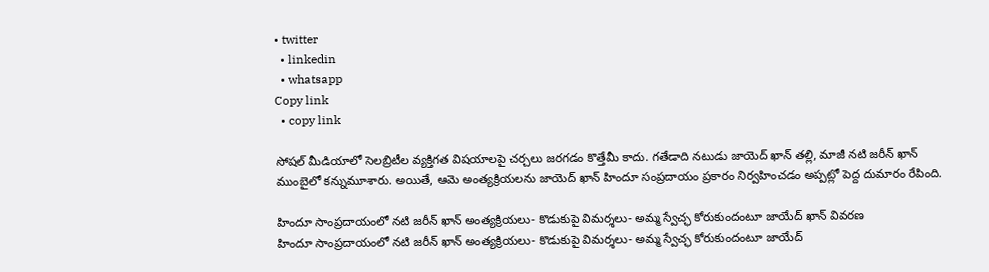• twitter
  • linkedin
  • whatsapp
Copy link
  • copy link

సోషల్ మీడియాలో సెలబ్రిటీల వ్యక్తిగత విషయాలపై చర్చలు జరగడం కొత్తేమీ కాదు. గతేడాది నటుడు జాయెద్ ఖాన్ తల్లి, మాజీ నటి జరీన్ ఖాన్ ముంబైలో కన్నుమూశారు. అయితే, ఆమె అంత్యక్రియలను జాయెద్ ఖాన్ హిందూ సంప్రదాయం ప్రకారం నిర్వహించడం అప్పట్లో పెద్ద దుమారం రేపింది.

హిందూ సాంప్రదాయంలో నటి జరీన్ ఖాన్ అంత్యక్రియలు- కొడుకుపై విమర్శలు- అమ్మ స్వేచ్ఛ కోరుకుందంటూ జాయేద్ ఖాన్ వివరణ
హిందూ సాంప్రదాయంలో నటి జరీన్ ఖాన్ అంత్యక్రియలు- కొడుకుపై విమర్శలు- అమ్మ స్వేచ్ఛ కోరుకుందంటూ జాయేద్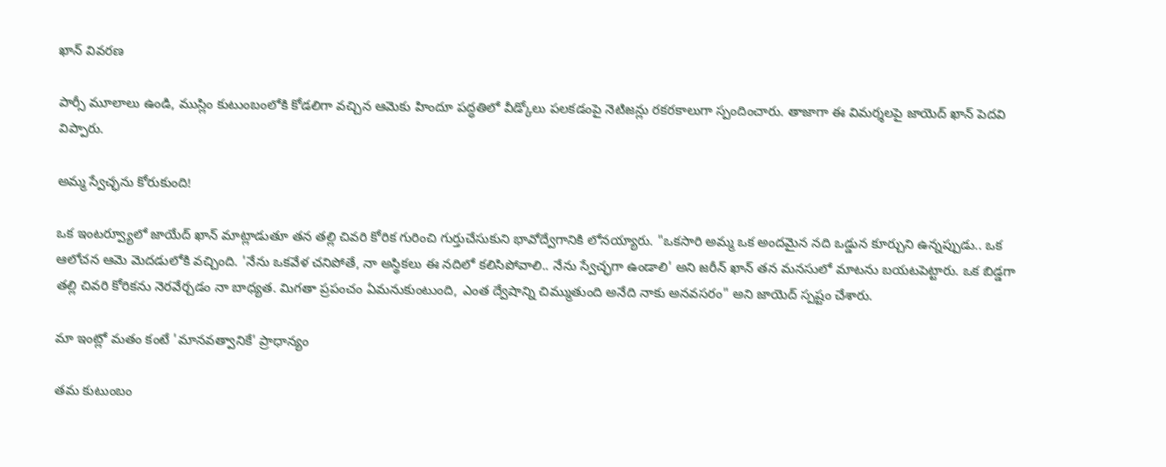ఖాన్ వివరణ

పార్సీ మూలాలు ఉండి, ముస్లిం కుటుంబంలోకి కోడలిగా వచ్చిన ఆమెకు హిందూ పద్ధతిలో వీడ్కోలు పలకడంపై నెటిజన్లు రకరకాలుగా స్పందించారు. తాజాగా ఈ విమర్శలపై జాయెద్ ఖాన్ పెదవి విప్పారు.

అమ్మ స్వేచ్ఛను కోరుకుంది!

ఒక ఇంటర్వ్యూలో జాయేద్ ఖాన్ మాట్లాడుతూ తన తల్లి చివరి కోరిక గురించి గుర్తుచేసుకుని భావోద్వేగానికి లోనయ్యారు. "ఒకసారి అమ్మ ఒక అందమైన నది ఒడ్డున కూర్చుని ఉన్నప్పుడు.. ఒక ఆలోచన ఆమె మెదడులోకి వచ్చింది. 'నేను ఒకవేళ చనిపోతే, నా అస్థికలు ఈ నదిలో కలిసిపోవాలి.. నేను స్వేచ్ఛగా ఉండాలి' అని జరీన్ ఖాన్ తన మనసులో మాటను బయటపెట్టారు. ఒక బిడ్డగా తల్లి చివరి కోరికను నెరవేర్చడం నా బాధ్యత. మిగతా ప్రపంచం ఏమనుకుంటుంది, ఎంత ద్వేషాన్ని చిమ్ముతుంది అనేది నాకు అనవసరం" అని జాయెద్ స్పష్టం చేశారు.

మా ఇంట్లో మతం కంటే 'మానవత్వానికే' ప్రాధాన్యం

తమ కుటుంబం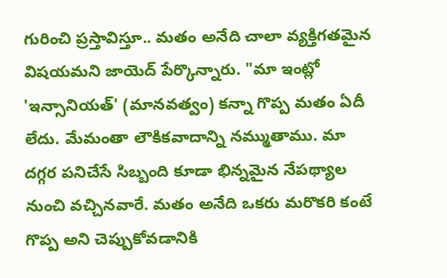గురించి ప్రస్తావిస్తూ.. మతం అనేది చాలా వ్యక్తిగతమైన విషయమని జాయెద్ పేర్కొన్నారు. "మా ఇంట్లో 'ఇన్సానియత్' (మానవత్వం) కన్నా గొప్ప మతం ఏదీ లేదు. మేమంతా లౌకికవాదాన్ని నమ్ముతాము. మా దగ్గర పనిచేసే సిబ్బంది కూడా భిన్నమైన నేపథ్యాల నుంచి వచ్చినవారే. మతం అనేది ఒకరు మరొకరి కంటే గొప్ప అని చెప్పుకోవడానికి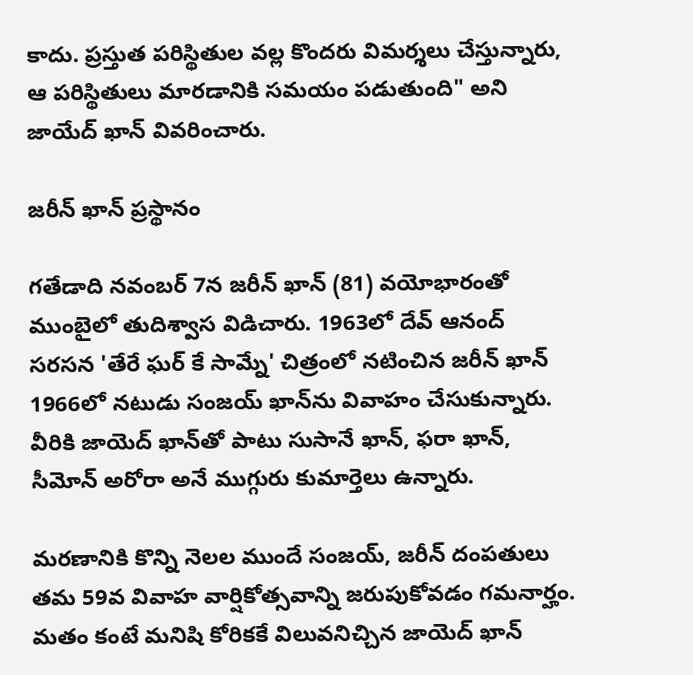కాదు. ప్రస్తుత పరిస్థితుల వల్ల కొందరు విమర్శలు చేస్తున్నారు, ఆ పరిస్థితులు మారడానికి సమయం పడుతుంది" అని జాయేద్ ఖాన్ వివరించారు.

జరీన్ ఖాన్ ప్రస్థానం

గతేడాది నవంబర్ 7న జరీన్ ఖాన్ (81) వయోభారంతో ముంబైలో తుదిశ్వాస విడిచారు. 1963లో దేవ్ ఆనంద్ సరసన 'తేరే ఘర్ కే సామ్నే' చిత్రంలో నటించిన జరీన్ ఖాన్ 1966లో నటుడు సంజయ్ ఖాన్‌ను వివాహం చేసుకున్నారు. వీరికి జాయెద్ ఖాన్‌తో పాటు సుసానే ఖాన్, ఫరా ఖాన్, సీమోన్ అరోరా అనే ముగ్గురు కుమార్తెలు ఉన్నారు.

మరణానికి కొన్ని నెలల ముందే సంజయ్, జరీన్ దంపతులు తమ 59వ వివాహ వార్షికోత్సవాన్ని జరుపుకోవడం గమనార్హం. మతం కంటే మనిషి కోరికకే విలువనిచ్చిన జాయెద్ ఖాన్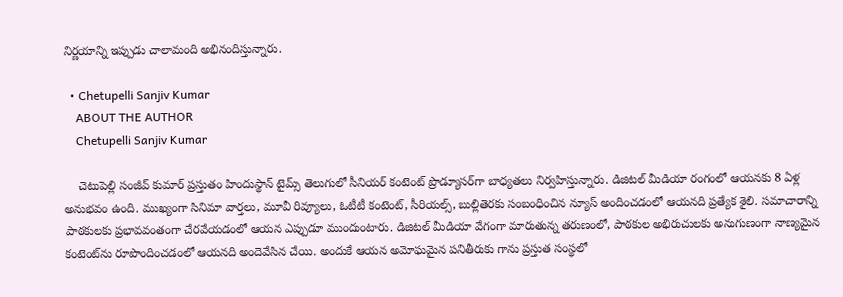నిర్ణయాన్ని ఇప్పుడు చాలామంది అభినందిస్తున్నారు.

  • Chetupelli Sanjiv Kumar
    ABOUT THE AUTHOR
    Chetupelli Sanjiv Kumar

    చెటుపెల్లి సంజీవ్ కుమార్ ప్రస్తుతం హిందుస్థాన్ టైమ్స్ తెలుగులో సీనియర్ కంటెంట్ ప్రొడ్యూసర్‌గా బాధ్యతలు నిర్వహిస్తున్నారు. డిజిటల్ మీడియా రంగంలో ఆయనకు 8 ఏళ్ల అనుభవం ఉంది. ముఖ్యంగా సినిమా వార్తలు, మూవీ రివ్యూలు, ఓటీటీ కంటెంట్, సీరియల్స్, బుల్లితెరకు సంబంధించిన న్యూస్ అందించడంలో ఆయనది ప్రత్యేక శైలి. సమాచారాన్ని పాఠకులకు ప్రభావవంతంగా చేరవేయడంలో ఆయన ఎప్పుడూ ముందుంటారు. డిజిటల్ మీడియా వేగంగా మారుతున్న తరుణంలో, పాఠకుల అభిరుచులకు అనుగుణంగా నాణ్యమైన కంటెంట్‌ను రూపొందించడంలో ఆయనది అందెవేసిన చేయి. అందుకే ఆయన అమోఘమైన పనితీరుకు గాను ప్రస్తుత సంస్థలో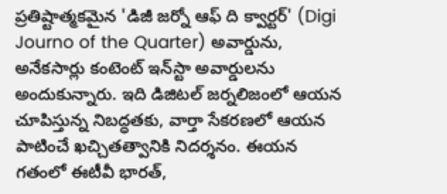ప్రతిష్టాత్మకమైన 'డిజీ జర్నో ఆఫ్ ది క్వార్టర్' (Digi Journo of the Quarter) అవార్డును, అనేకసార్లు కంటెంట్ ఇన్‌స్టా అవార్డులను అందుకున్నారు. ఇది డిజిటల్ జర్నలిజంలో ఆయన చూపిస్తున్న నిబద్ధతకు, వార్తా సేకరణలో ఆయన పాటించే ఖచ్చితత్వానికి నిదర్శనం. ఈయన గతంలో ఈటీవీ భారత్,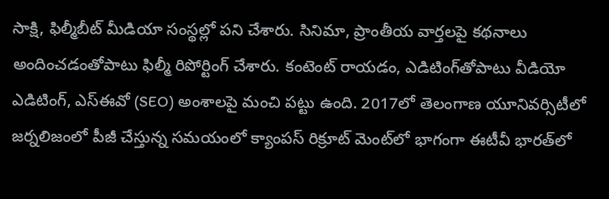సాక్షి, ఫిల్మీబీట్ మీడియా సంస్థల్లో పని చేశారు. సినిమా, ప్రాంతీయ వార్తలపై కథనాలు అందించడంతోపాటు ఫిల్మీ రిపోర్టింగ్ చేశారు. కంటెంట్ రాయడం, ఎడిటింగ్‌తోపాటు వీడియో ఎడిటింగ్, ఎస్‌ఈవో (SEO) అంశాలపై మంచి పట్టు ఉంది. 2017లో తెలంగాణ యూనివర్సిటీలో జర్నలిజంలో పీజీ చేస్తున్న సమయంలో క్యాంపస్ రిక్రూట్ మెంట్‌లో భాగంగా ఈటీవీ భారత్‌లో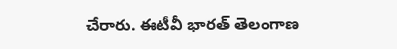చేరారు. ఈటీవీ భారత్ తెలంగాణ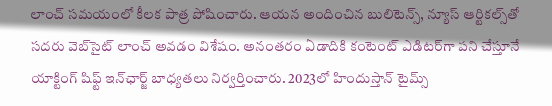లాంచ్ సమయంలో కీలక పాత్ర పోషించారు. ఆయన అందించిన బులిటెన్స్, న్యూస్ ఆర్టికల్స్‌తో సదరు వెబ్‌సైట్ లాంచ్ అవడం విశేషం. అనంతరం ఏడాదికి కంటెంట్ ఎడిటర్‌గా పని చేస్తూనే యాక్టింగ్ షిఫ్ట్ ఇన్‌ఛార్జ్ బాధ్యతలు నిర్వర్తించారు. 2023లో హిందుస్తాన్ టైమ్స్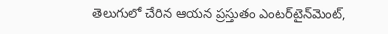తెలుగులో చేరిన ఆయన ప్రస్తుతం ఎంటర్‌టైన్‌మెంట్,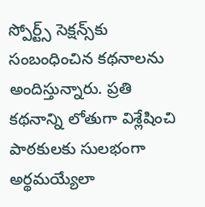స్పోర్ట్స్ సెక్షన్స్‌కు సంబంధించిన కథనాలను అందిస్తున్నారు. ప్రతి కథనాన్ని లోతుగా విశ్లేషించి పాఠకులకు సులభంగా అర్థమయ్యేలా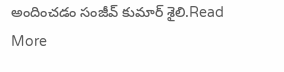అందించడం సంజీవ్ కుమార్ శైలి.Read More